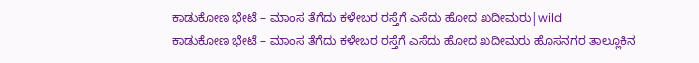ಕಾಡುಕೋಣ ಭೇಟೆ – ಮಾಂಸ ತೆಗೆದು ಕಳೇಬರ ರಸ್ತೆಗೆ ಎಸೆದು ಹೋದ ಖದೀಮರು|wild
ಕಾಡುಕೋಣ ಭೇಟೆ – ಮಾಂಸ ತೆಗೆದು ಕಳೇಬರ ರಸ್ತೆಗೆ ಎಸೆದು ಹೋದ ಖದೀಮರು ಹೊಸನಗರ ತಾಲ್ಲೂಕಿನ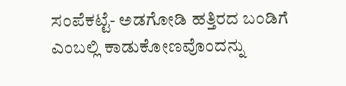ಸಂಪೆಕಟ್ಟೆ- ಅಡಗೋಡಿ ಹತ್ತಿರದ ಬಂಡಿಗೆ ಎಂಬಲ್ಲಿ ಕಾಡುಕೋಣವೊಂದನ್ನು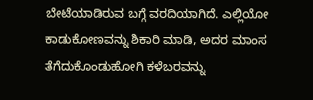ಬೇಟೆಯಾಡಿರುವ ಬಗ್ಗೆ ವರದಿಯಾಗಿದೆ. ಎಲ್ಲಿಯೋ ಕಾಡುಕೋಣವನ್ನು ಶಿಕಾರಿ ಮಾಡಿ, ಅದರ ಮಾಂಸ ತೆಗೆದುಕೊಂಡುಹೋಗಿ ಕಳೆಬರವನ್ನು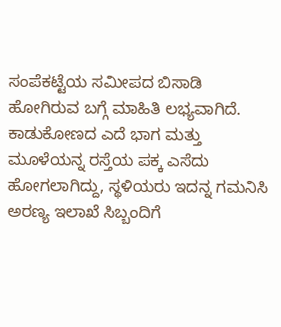ಸಂಪೆಕಟ್ಟೆಯ ಸಮೀಪದ ಬಿಸಾಡಿ ಹೋಗಿರುವ ಬಗ್ಗೆ ಮಾಹಿತಿ ಲಭ್ಯವಾಗಿದೆ. ಕಾಡುಕೋಣದ ಎದೆ ಭಾಗ ಮತ್ತು ಮೂಳೆಯನ್ನ ರಸ್ತೆಯ ಪಕ್ಕ ಎಸೆದು ಹೋಗಲಾಗಿದ್ದು, ಸ್ಥಳಿಯರು ಇದನ್ನ ಗಮನಿಸಿ ಅರಣ್ಯ ಇಲಾಖೆ ಸಿಬ್ಬಂದಿಗೆ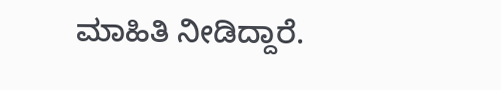ಮಾಹಿತಿ ನೀಡಿದ್ದಾರೆ.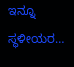ಇನ್ನೂ ಸ್ಥಳೀಯರ…